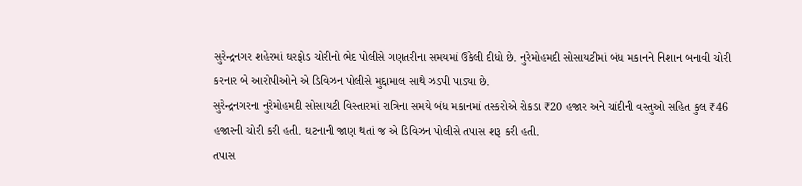સુરેન્દ્રનગર શહેરમાં ઘરફોડ ચોરીનો ભેદ પોલીસે ગણતરીના સમયમાં ઉકેલી દીધો છે. નુરેમોહમદી સોસાયટીમાં બંધ મકાનને નિશાન બનાવી ચોરી કરનાર બે આરોપીઓને એ ડિવિઝન પોલીસે મુદ્દામાલ સાથે ઝડપી પાડ્યા છે.
સુરેન્દ્રનગરના નુરેમોહમદી સોસાયટી વિસ્તારમાં રાત્રિના સમયે બંધ મકાનમાં તસ્કરોએ રોકડા ₹20 હજાર અને ચાંદીની વસ્તુઓ સહિત કુલ ₹46 હજારની ચોરી કરી હતી. ઘટનાની જાણ થતાં જ એ ડિવિઝન પોલીસે તપાસ શરૂ કરી હતી.
તપાસ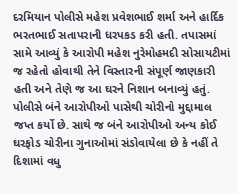દરમિયાન પોલીસે મહેશ પ્રવેશભાઈ શર્મા અને હાર્દિક ભરતભાઈ સતાપરાની ધરપકડ કરી હતી. તપાસમાં સામે આવ્યું કે આરોપી મહેશ નુરેમોહમદી સોસાયટીમાં જ રહેતો હોવાથી તેને વિસ્તારની સંપૂર્ણ જાણકારી હતી અને તેણે જ આ ઘરને નિશાન બનાવ્યું હતું.
પોલીસે બંને આરોપીઓ પાસેથી ચોરીનો મુદ્દામાલ જપ્ત કર્યો છે. સાથે જ બંને આરોપીઓ અન્ય કોઈ ઘરફોડ ચોરીના ગુનાઓમાં સંડોવાયેલા છે કે નહીં તે દિશામાં વધુ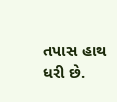તપાસ હાથ ધરી છે.